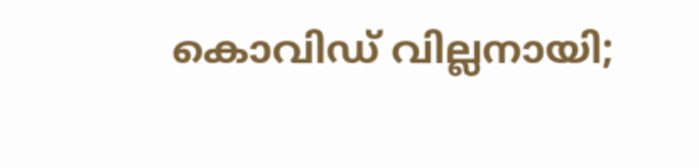കൊവിഡ് വില്ലനായി;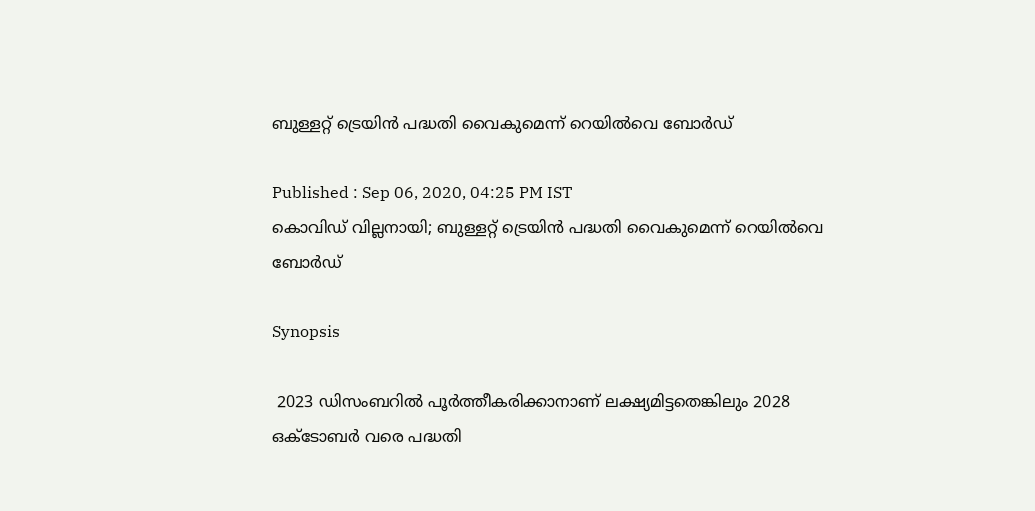ബുള്ളറ്റ് ട്രെയിൻ പദ്ധതി വൈകുമെന്ന് റെയിൽവെ ബോർഡ്

Published : Sep 06, 2020, 04:25 PM IST
കൊവിഡ് വില്ലനായി; ബുള്ളറ്റ് ട്രെയിൻ പദ്ധതി വൈകുമെന്ന് റെയിൽവെ ബോർഡ്

Synopsis

 2023 ഡിസംബറിൽ പൂർത്തീകരിക്കാനാണ് ലക്ഷ്യമിട്ടതെങ്കിലും 2028 ഒക്ടോബർ വരെ പദ്ധതി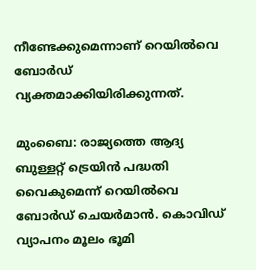നീണ്ടേക്കുമെന്നാണ് റെയിൽവെ ബോർഡ് വ്യക്തമാക്കിയിരിക്കുന്നത്.

മുംബൈ: രാജ്യത്തെ ആദ്യ ബുള്ളറ്റ് ട്രെയിൻ പദ്ധതി വൈകുമെന്ന് റെയിൽവെ ബോർഡ് ചെയർമാന്‍. കൊവിഡ് വ്യാപനം മൂലം ഭൂമി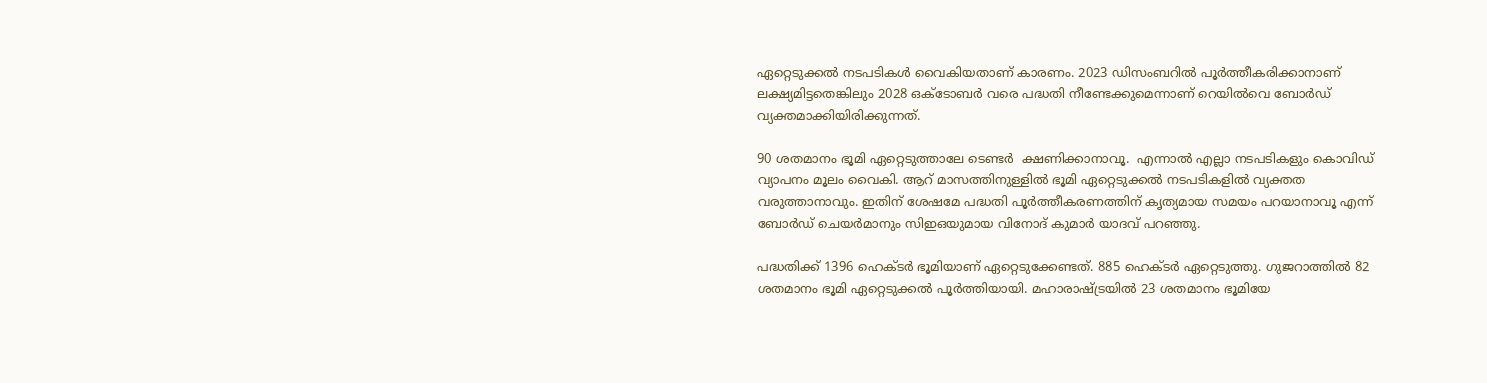ഏറ്റെടുക്കൽ നടപടികൾ വൈകിയതാണ് കാരണം. 2023 ഡിസംബറിൽ പൂർത്തീകരിക്കാനാണ് ലക്ഷ്യമിട്ടതെങ്കിലും 2028 ഒക്ടോബർ വരെ പദ്ധതി നീണ്ടേക്കുമെന്നാണ് റെയിൽവെ ബോർഡ് വ്യക്തമാക്കിയിരിക്കുന്നത്.

90 ശതമാനം ഭൂമി ഏറ്റെടുത്താലേ ടെണ്ടർ  ക്ഷണിക്കാനാവൂ.  എന്നാൽ എല്ലാ നടപടികളും കൊവിഡ് വ്യാപനം മൂലം വൈകി. ആറ് മാസത്തിനുള്ളിൽ ഭൂമി ഏറ്റെടുക്കൽ നടപടികളിൽ വ്യക്തത വരുത്താനാവും. ഇതിന് ശേഷമേ പദ്ധതി പൂർത്തീകരണത്തിന് കൃത്യമായ സമയം പറയാനാവൂ എന്ന് ബോർഡ് ചെയർമാനും സിഇഒയുമായ വിനോദ് കുമാർ യാദവ് പറഞ്ഞു.

പദ്ധതിക്ക് 1396 ഹെക്ടർ ഭൂമിയാണ് ഏറ്റെടുക്കേണ്ടത്. 885 ഹെക്ടർ ഏറ്റെടുത്തു. ഗുജറാത്തിൽ 82 ശതമാനം ഭൂമി ഏറ്റെടുക്കൽ പൂർത്തിയായി. മഹാരാഷ്ട്രയിൽ 23 ശതമാനം ഭൂമിയേ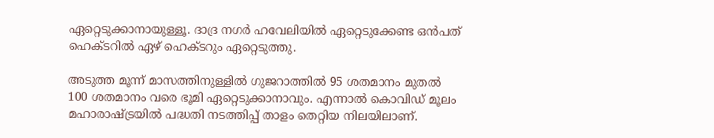ഏറ്റെടുക്കാനായുള്ളൂ. ദാദ്ര നഗർ ഹവേലിയിൽ ഏറ്റെടുക്കേണ്ട ഒൻപത് ഹെക്ടറിൽ ഏഴ് ഹെക്ടറും ഏറ്റെടുത്തു.

അടുത്ത മൂന്ന് മാസത്തിനുള്ളിൽ ഗുജറാത്തിൽ 95 ശതമാനം മുതൽ 100 ശതമാനം വരെ ഭൂമി ഏറ്റെടുക്കാനാവും. എന്നാൽ കൊവിഡ് മൂലം മഹാരാഷ്ട്രയിൽ പദ്ധതി നടത്തിപ്പ് താളം തെറ്റിയ നിലയിലാണ്.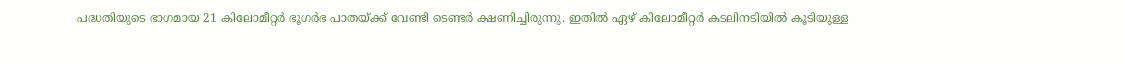പദ്ധതിയുടെ ഭാഗമായ 21 കിലോമീറ്റർ ഭൂഗർഭ പാതയ്ക്ക് വേണ്ടി ടെണ്ടർ ക്ഷണിച്ചിരുന്നു. ഇതിൽ ഏഴ് കിലോമീറ്റർ കടലിനടിയിൽ കൂടിയുള്ള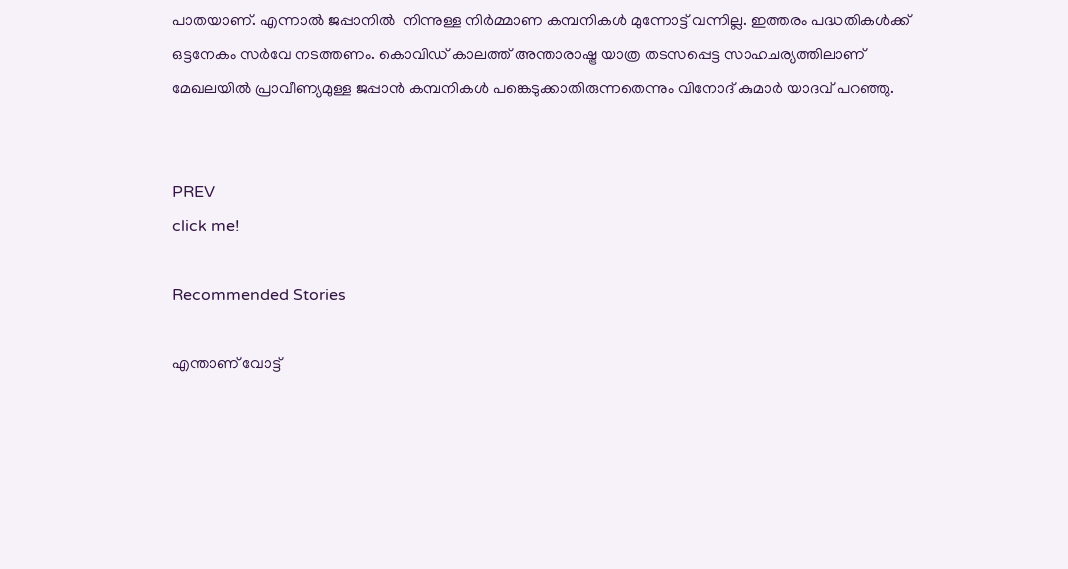പാതയാണ്. എന്നാൽ ജപ്പാനിൽ  നിന്നുള്ള നിർമ്മാണ കമ്പനികൾ മുന്നോട്ട് വന്നില്ല. ഇത്തരം പദ്ധതികൾക്ക് ഒട്ടനേകം സർവേ നടത്തണം. കൊവിഡ് കാലത്ത് അന്താരാഷ്ട്ര യാത്ര തടസപ്പെട്ട സാഹചര്യത്തിലാണ് മേഖലയിൽ പ്രാവീണ്യമുള്ള ജപ്പാൻ കമ്പനികൾ പങ്കെടുക്കാതിരുന്നതെന്നും വിനോദ് കുമാർ യാദവ് പറഞ്ഞു.


PREV
click me!

Recommended Stories

എന്താണ് വോട്ട്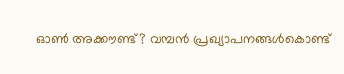ഓണ്‍ അക്കൗണ്ട്? വമ്പൻ പ്രഖ്യാപനങ്ങൾകൊണ്ട്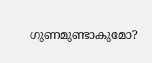ഗുണമുണ്ടാകുമോ?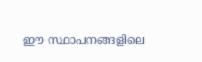ഈ സ്ഥാപനങ്ങളിലെ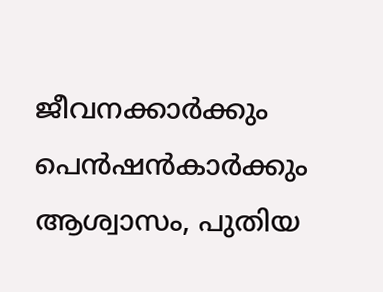ജീവനക്കാര്‍ക്കും പെന്‍ഷന്‍കാര്‍ക്കും ആശ്വാസം, പുതിയ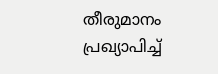തീരുമാനം പ്രഖ്യാപിച്ച്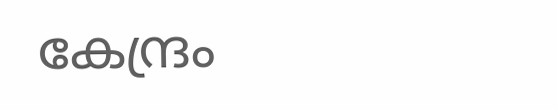കേന്ദ്രം